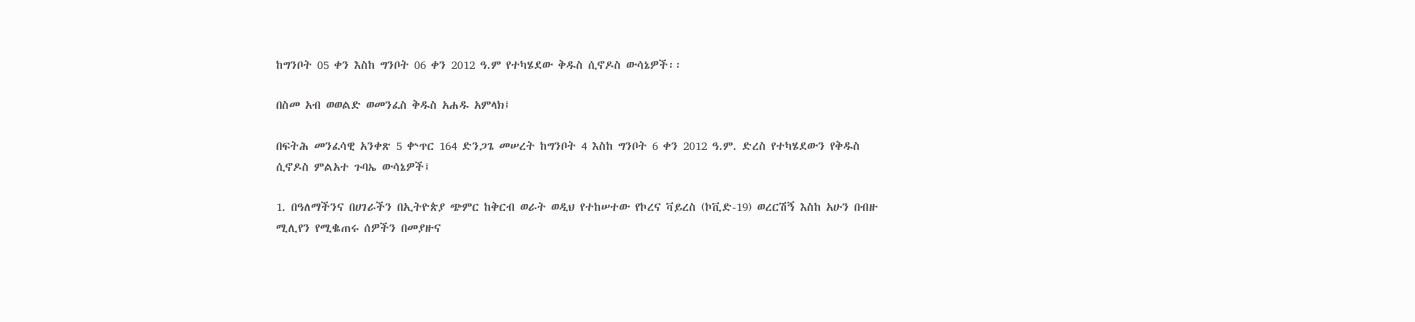ከግንቦት 05 ቀን እስከ ግንቦት 06 ቀን 2012 ዓ.ም የተካሄደው ቅዱስ ሲኖዶስ ውሳኔዎች፡፡

በስመ አብ ወወልድ ወመንፈስ ቅዱስ አሐዱ አምላክ፤

በፍትሕ መንፈሳዊ አንቀጽ 5 ቍጥር 164 ድንጋጌ መሠረት ከግንቦት 4 እስከ ግንቦት 6 ቀን 2012 ዓ.ም. ድረስ የተካሄደውን የቅዱስ ሲኖዶስ ምልአተ ጉባኤ ውሳኔዎች፤

1. በዓለማችንና በሀገራችን በኢትዮጵያ ጭምር ከቅርብ ወራት ወዲህ የተከሠተው የኮረና ቫይረስ (ኮቪድ-19) ወረርሽኝ እስከ አሁን በብዙ ሚሊየን የሚቈጠሩ ሰዎችን በመያዙና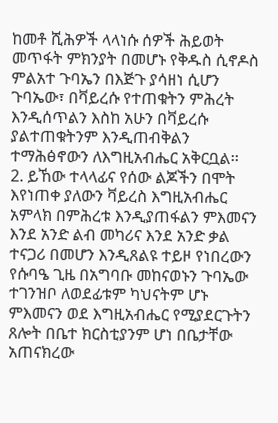ከመቶ ሺሕዎች ላላነሱ ሰዎች ሕይወት መጥፋት ምክንያት በመሆኑ የቅዱስ ሲኖዶስ ምልአተ ጉባኤን በእጅጉ ያሳዘነ ሲሆን ጉባኤው፣ በቫይረሱ የተጠቁትን ምሕረት እንዲሰጥልን እስከ አሁን በቫይረሱ ያልተጠቁትንም እንዲጠብቅልን ተማሕፅኖውን ለእግዚአብሔር አቅርቧል፡፡
2. ይኸው ተላላፊና የሰው ልጆችን በሞት እየነጠቀ ያለውን ቫይረስ እግዚአብሔር አምላክ በምሕረቱ እንዲያጠፋልን ምእመናን እንደ አንድ ልብ መካሪና እንደ አንድ ቃል ተናጋሪ በመሆን እንዲጸልዩ ተይዞ የነበረውን የሱባዔ ጊዜ በአግባቡ መከናወኑን ጉባኤው ተገንዝቦ ለወደፊቱም ካህናትም ሆኑ ምእመናን ወደ እግዚአብሔር የሚያደርጉትን ጸሎት በቤተ ክርስቲያንም ሆነ በቤታቸው አጠናክረው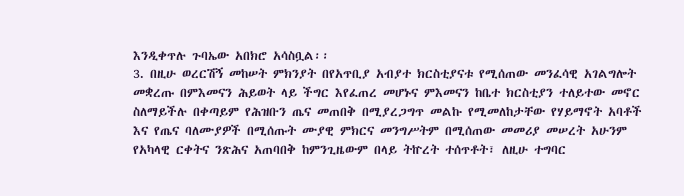እንዲቀጥሉ ጉባኤው አበክሮ አሳስቧል፡፡
3. በዚሁ ወረርሽኝ መከሠት ምክንያት በየአጥቢያ አብያተ ክርስቲያናቱ የሚሰጠው መንፈሳዊ አገልግሎት መቋረጡ በምእመናን ሕይወት ላይ ችግር እየፈጠረ መሆኑና ምእመናን ከቤተ ክርስቲያን ተለይተው መኖር ስለማይችሉ በቀጣይም የሕዝቡን ጤና መጠበቅ በሚያረጋግጥ መልኩ የሚመለከታቸው የሃይማኖት አባቶች እና የጤና ባለሙያዎች በሚሰጡት ሙያዊ ምክርና መንግሥትም በሚሰጠው መመሪያ መሠረት አሁንም የአካላዊ ርቀትና ንጽሕና አጠባበቅ ከምንጊዜውም በላይ ትኵረት ተሰጥቶት፣ ለዚሁ ተግባር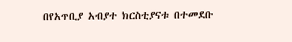በየአጥቢያ አብያተ ክርስቲያናቱ በተመደቡ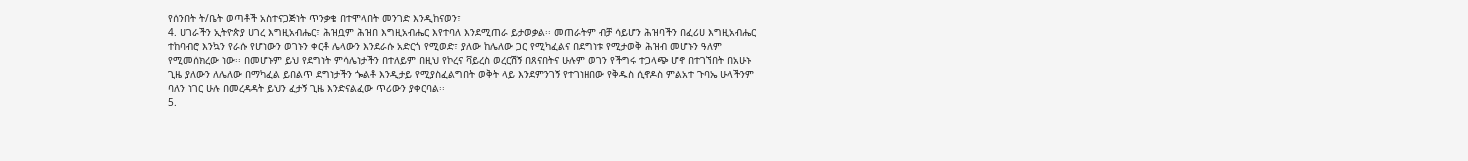የሰንበት ት/ቤት ወጣቶች አስተናጋጅነት ጥንቃቄ በተሞላበት መንገድ እንዲከናወን፣
4. ሀገራችን ኢትዮጵያ ሀገረ እግዚአብሔር፣ ሕዝቧም ሕዝበ እግዚአብሔር እየተባለ እንደሚጠራ ይታወቃል፡፡ መጠራትም ብቻ ሳይሆን ሕዝባችን በፈሪሀ እግዚአብሔር ተከባብሮ እንኳን የራሱ የሆነውን ወገኑን ቀርቶ ሌላውን እንደራሱ አድርጎ የሚወድ፣ ያለው ከሌለው ጋር የሚካፈልና በደግነቱ የሚታወቅ ሕዝብ መሆኑን ዓለም የሚመሰክረው ነው፡፡ በመሆኑም ይህ የደግነት ምሳሌነታችን በተለይም በዚህ የኮረና ቫይረስ ወረርሽኝ በጸናበትና ሁሉም ወገን የችግሩ ተጋላጭ ሆኖ በተገኘበት በአሁኑ ጊዜ ያለውን ለሌለው በማካፈል ይበልጥ ደግነታችን ጐልቶ እንዲታይ የሚያስፈልግበት ወቅት ላይ እንደምንገኝ የተገነዘበው የቅዱስ ሲኖዶስ ምልአተ ጉባኤ ሁላችንም ባለን ነገር ሁሉ በመረዳዳት ይህን ፈታኝ ጊዜ እንድናልፈው ጥሪውን ያቀርባል፡፡
5.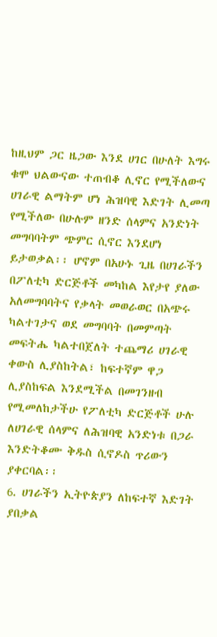ከዚህም ጋር ዜጋው እንደ ሀገር በሁለት እግሩ ቁሞ ህልውናው ተጠብቆ ሊኖር የሚችለውና ሀገራዊ ልማትም ሆነ ሕዝባዊ እድገት ሊመጣ የሚችለው በሁሉም ዘንድ ሰላምና አንድነት መግባባትም ጭምር ሲኖር እንደሆነ ይታወቃል፡፡ ሆኖም በአሁኑ ጊዜ በሀገራችን በፖለቲካ ድርጅቶች መካከል እየታየ ያለው አለመግባባትና የቃላት መወራወር በአጭሩ ካልተገታና ወደ መግባባት በመምጣት መፍትሔ ካልተበጀለት ተጨማሪ ሀገራዊ ቀውስ ሊያስከትል፣ ከፍተኛም ዋጋ ሊያስከፍል እንደሚችል በመገንዘብ የሚመለከታችሁ የፖለቲካ ድርጅቶች ሁሉ ለሀገራዊ ሰላምና ለሕዝባዊ አንድነቱ በጋራ እንድትቆሙ ቅዱስ ሲኖዶስ ጥሪውን ያቀርባል፡፡
6. ሀገራችን ኢትዮጵያን ለከፍተኛ እድገት ያበቃል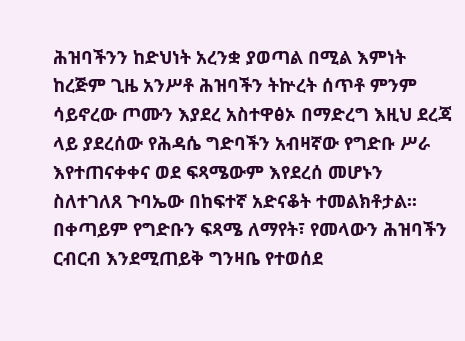ሕዝባችንን ከድህነት አረንቋ ያወጣል በሚል እምነት ከረጅም ጊዜ አንሥቶ ሕዝባችን ትኵረት ሰጥቶ ምንም ሳይኖረው ጦሙን እያደረ አስተዋፅኦ በማድረግ እዚህ ደረጃ ላይ ያደረሰው የሕዳሴ ግድባችን አብዛኛው የግድቡ ሥራ እየተጠናቀቀና ወደ ፍጻሜውም እየደረሰ መሆኑን ስለተገለጸ ጉባኤው በከፍተኛ አድናቆት ተመልክቶታል፡፡ በቀጣይም የግድቡን ፍጻሜ ለማየት፣ የመላውን ሕዝባችን ርብርብ እንደሚጠይቅ ግንዛቤ የተወሰደ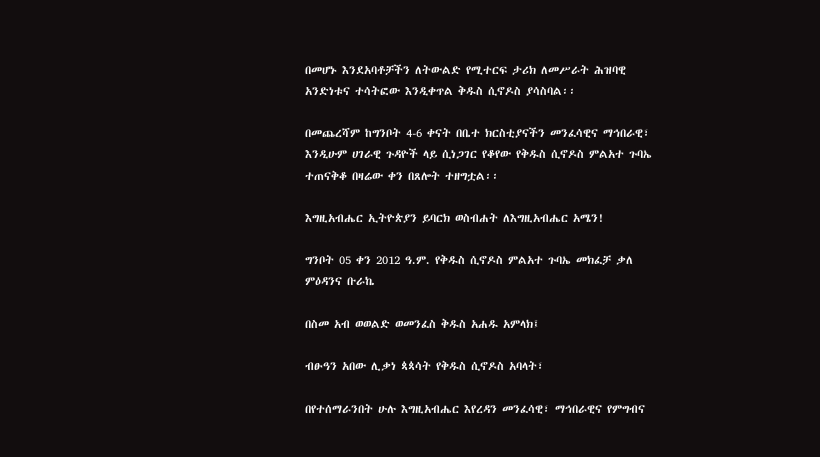በመሆኑ እንደአባቶቻችን ለትውልድ የሚተርፍ ታሪክ ለመሥራት ሕዝባዊ አንድነቱና ተሳትፎው እንዲቀጥል ቅዱስ ሲኖዶስ ያሳስባል፡፡

በመጨረሻም ከግንቦት 4-6 ቀናት በቤተ ክርስቲያናችን መንፈሳዊና ማኅበራዊ፣ እንዲሁም ሀገራዊ ጉዳዮች ላይ ሲነጋገር የቆየው የቅዱስ ሲኖዶስ ምልአተ ጉባኤ ተጠናቅቆ በዛሬው ቀን በጸሎት ተዘግቷል፡፡

እግዚአብሔር ኢትዮጵያን ይባርክ ወስብሐት ለእግዚአብሔር አሜን!

ግንቦት 05 ቀን 2012 ዓ.ም. የቅዱስ ሲኖዶስ ምልአተ ጉባኤ መክፈቻ ቃለ ምዕዳንና ቡራኬ

በስመ አብ ወወልድ ወመንፈስ ቅዱስ አሐዱ አምላክ፤

ብፁዓን አበው ሊቃነ ጳጳሳት የቅዱስ ሲኖዶስ አባላት፣

በየተሰማራንበት ሁሉ እግዚአብሔር እየረዳን መንፈሳዊ፣ ማኅበራዊና የምግብና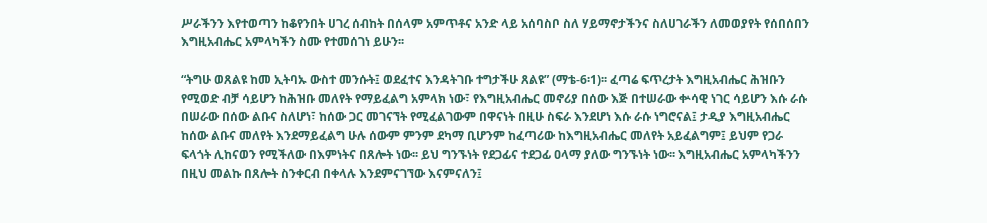ሥራችንን እየተወጣን ከቆየንበት ሀገረ ሰብከት በሰላም አምጥቶና አንድ ላይ አሰባስቦ ስለ ሃይማኖታችንና ስለሀገራችን ለመወያየት የሰበሰበን እግዚአብሔር አምላካችን ስሙ የተመሰገነ ይሁን፡፡

“ትግሁ ወጸልዩ ከመ ኢትባኡ ውስተ መንሱት፤ ወደፈተና እንዳትገቡ ተግታችሁ ጸልዩ” (ማቴ-6፡1)፡፡ ፈጣሬ ፍጥረታት እግዚአብሔር ሕዝቡን የሚወድ ብቻ ሳይሆን ከሕዝቡ መለየት የማይፈልግ አምላክ ነው፣ የእግዚአብሔር መኖሪያ በሰው እጅ በተሠራው ቍሳዊ ነገር ሳይሆን እሱ ራሱ በሠራው በሰው ልቡና ስለሆነ፣ ከሰው ጋር መገናኘት የሚፈልገውም በዋናነት በዚሁ ስፍራ እንደሆነ እሱ ራሱ ነግሮናል፤ ታዲያ እግዚአብሔር ከሰው ልቡና መለየት እንደማይፈልግ ሁሉ ሰውም ምንም ደካማ ቢሆንም ከፈጣሪው ከእግዚአብሔር መለየት አይፈልግም፤ ይህም የጋራ ፍላጎት ሊከናወን የሚችለው በእምነትና በጸሎት ነው፡፡ ይህ ግንኙነት የደጋፊና ተደጋፊ ዐላማ ያለው ግንኙነት ነው፡፡ እግዚአብሔር አምላካችንን በዚህ መልኩ በጸሎት ስንቀርብ በቀላሉ እንደምናገኘው እናምናለን፤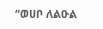“ወሀቦ ለልዑል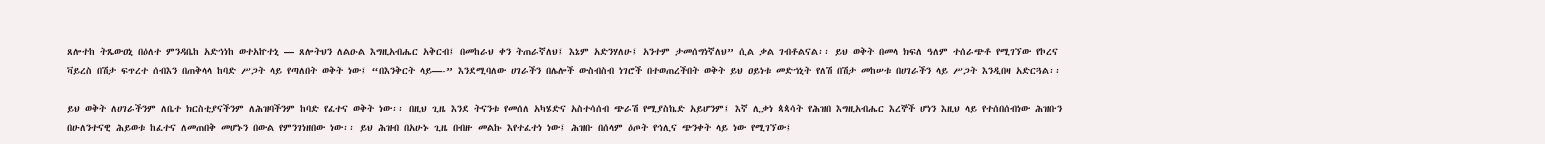ጸሎተከ ትጼውዐኒ በዕለተ ምንዳቤከ አድኅነከ ወተአኵተኒ — ጸሎትህን ለልዑል እግዚአብሔር አቅርብ፤ በመከራህ ቀን ትጠራኛለህ፤ እኔም አድንሃለሁ፤ አንተም ታመሰግነኛለህ” ሲል ቃል ገብቶልናል፡፡ ይህ ወቅት በመላ ክፍለ ዓለም ተሰራጭቶ የሚገኘው የኮረና ቫይረስ በሽታ ፍጥረተ ሰብእን በጠቅላላ ከባድ ሥጋት ላይ የጣለበት ወቅት ነው፤ “በእንቅርት ላይ—-” እንደሚባለው ሀገራችን በሌሎች ውስብስብ ነገሮች በተወጠረችበት ወቅት ይህ ዐይነቱ መድኀኒት የለሽ በሽታ መከሠቱ በሀገራችን ላይ ሥጋት እንዲበዛ አድርጓል፡፡

ይህ ወቅት ለሀገራችንም ለቤተ ክርስቲያናችንም ለሕዝባችንም ከባድ የፈተና ወቅት ነው፡፡ በዚህ ጊዜ እንደ ትናንቱ የመሰለ አካሄድና አስተሳሰብ ጭራሽ የሚያስኬድ አይሆንም፤ እኛ ሊቃነ ጳጳሳት የሕዝበ እግዚአብሔር እረኞች ሆነን እዚህ ላይ የተሰበሰብነው ሕዝቡን በሁለንተናዊ ሕይወቱ ከፈተና ለመጠበቅ መሆኑን በውል የምንገነዘበው ነው፡፡ ይህ ሕዝብ በአሁኑ ጊዜ በብዙ መልኩ እየተፈተነ ነው፤ ሕዝቡ በሰላም ዕጦት የኅሊና ጭንቀት ላይ ነው የሚገኘው፤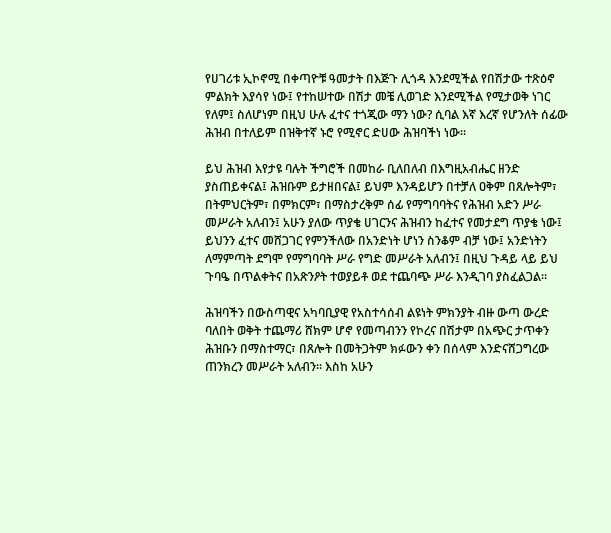የሀገሪቱ ኢኮኖሚ በቀጣዮቹ ዓመታት በእጅጉ ሊጎዳ እንደሚችል የበሽታው ተጽዕኖ ምልክት እያሳየ ነው፤ የተከሠተው በሽታ መቼ ሊወገድ እንደሚችል የሚታወቅ ነገር የለም፤ ስለሆነም በዚህ ሁሉ ፈተና ተጎጂው ማን ነው? ሲባል እኛ እረኛ የሆንለት ሰፊው ሕዝብ በተለይም በዝቅተኛ ኑሮ የሚኖር ድሀው ሕዝባችነ ነው፡፡

ይህ ሕዝብ እየታዩ ባሉት ችግሮች በመከራ ቢለበለብ በእግዚአብሔር ዘንድ ያስጠይቀናል፤ ሕዝቡም ይታዘበናል፤ ይህም እንዳይሆን በተቻለ ዐቅም በጸሎትም፣ በትምህርትም፣ በምክርም፣ በማስታረቅም ሰፊ የማግባባትና የሕዝብ አድን ሥራ መሥራት አለብን፤ አሁን ያለው ጥያቄ ሀገርንና ሕዝብን ከፈተና የመታደግ ጥያቄ ነው፤ ይህንን ፈተና መሸጋገር የምንችለው በአንድነት ሆነን ስንቆም ብቻ ነው፤ አንድነትን ለማምጣት ደግሞ የማግባባት ሥራ የግድ መሥራት አለብን፤ በዚህ ጉዳይ ላይ ይህ ጉባዔ በጥልቀትና በአጽንዖት ተወያይቶ ወደ ተጨባጭ ሥራ እንዲገባ ያስፈልጋል፡፡

ሕዝባችን በውስጣዊና አካባቢያዊ የአስተሳሰብ ልዩነት ምክንያት ብዙ ውጣ ውረድ ባለበት ወቅት ተጨማሪ ሸክም ሆኖ የመጣብንን የኮረና በሽታም በአጭር ታጥቀን ሕዝቡን በማስተማር፣ በጸሎት በመትጋትም ክፉውን ቀን በሰላም እንድናሸጋግረው ጠንክረን መሥራት አለብን፡፡ እስከ አሁን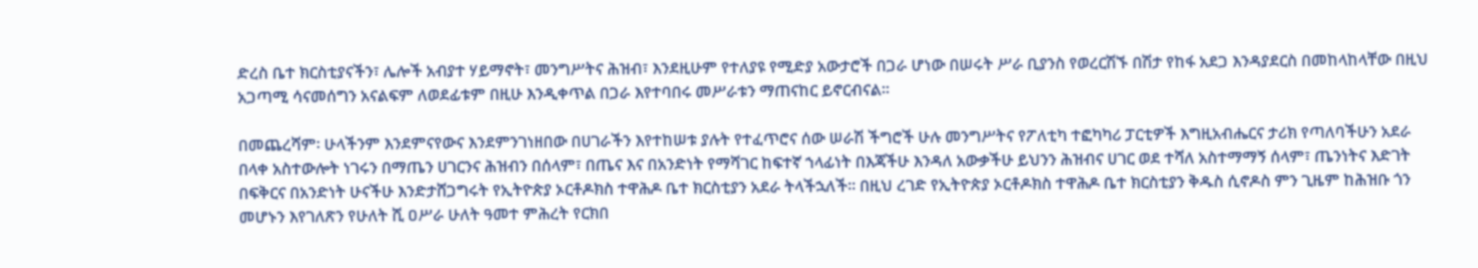ድረስ ቤተ ክርስቲያናችን፣ ሌሎች አብያተ ሃይማኖት፣ መንግሥትና ሕዝብ፣ እንደዚሁም የተለያዩ የሚድያ አውታሮች በጋራ ሆነው በሠሩት ሥራ ቢያንስ የወረርሽኙ በሽታ የከፋ አደጋ እንዳያደርስ በመከላከላቸው በዚህ አጋጣሚ ሳናመሰግን አናልፍም ለወደፊቱም በዚሁ እንዲቀጥል በጋራ እየተባበሩ መሥራቱን ማጠናከር ይኖርብናል፡፡

በመጨረሻም፡ ሁላችንም እንደምናየውና እንደምንገነዘበው በሀገራችን እየተከሠቱ ያሉት የተፈጥሮና ሰው ሠራሽ ችግሮች ሁሉ መንግሥትና የፖለቲካ ተፎካካሪ ፓርቲዎች እግዚአብሔርና ታሪክ የጣለባችሁን አደራ በላቀ አስተውሎት ነገሩን በማጤን ሀገርንና ሕዝብን በሰላም፣ በጤና እና በአንድነት የማሻገር ከፍተኛ ኀላፊነት በእጃችሁ እንዳለ አውቃችሁ ይህንን ሕዝብና ሀገር ወደ ተሻለ አስተማማኝ ሰላም፣ ጤንነትና እድገት በፍቅርና በአንድነት ሁናችሁ እንድታሸጋግሩት የኢትዮጵያ ኦርቶዶክስ ተዋሕዶ ቤተ ክርስቲያን አደራ ትላችኋለች፡፡ በዚህ ረገድ የኢትዮጵያ ኦርቶዶክስ ተዋሕዶ ቤተ ክርስቲያን ቅዱስ ሲኖዶስ ምን ጊዜም ከሕዝቡ ጎን መሆኑን እየገለጽን የሁለት ሺ ዐሥራ ሁለት ዓመተ ምሕረት የርክበ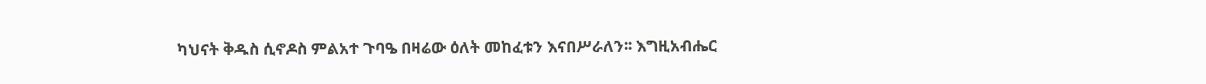ካህናት ቅዱስ ሲኖዶስ ምልአተ ጉባዔ በዛሬው ዕለት መከፈቱን እናበሥራለን፡፡ እግዚአብሔር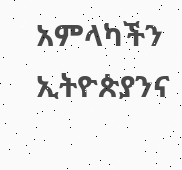አምላካችን ኢትዮጵያንና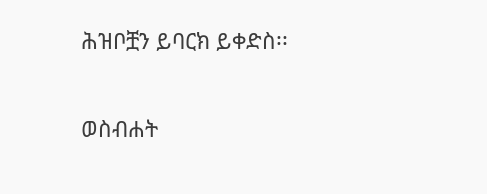ሕዝቦቿን ይባርክ ይቀድስ፡፡

ወስብሐት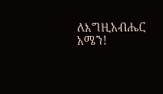ለእግዚአብሔር አሜን!